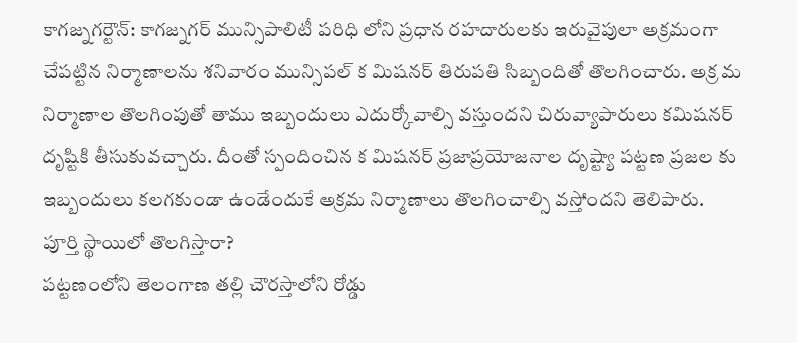కాగజ్నగర్టౌన్: కాగజ్నగర్ మున్సిపాలిటీ పరిధి లోని ప్రధాన రహదారులకు ఇరువైపులా అక్రమంగా చేపట్టిన నిర్మాణాలను శనివారం మున్సిపల్ క మిషనర్ తిరుపతి సిబ్బందితో తొలగించారు. అక్ర మ నిర్మాణాల తొలగింపుతో తాము ఇబ్బందులు ఎదుర్కోవాల్సి వస్తుందని చిరువ్యాపారులు కమిషనర్ దృష్టికి తీసుకువచ్చారు. దీంతో స్పందించిన క మిషనర్ ప్రజాప్రయోజనాల దృష్ట్యా పట్టణ ప్రజల కు ఇబ్బందులు కలగకుండా ఉండేందుకే అక్రమ నిర్మాణాలు తొలగించాల్సి వస్తోందని తెలిపారు.
పూర్తి స్థాయిలో తొలగిస్తారా?
పట్టణంలోని తెలంగాణ తల్లి చౌరస్తాలోని రోడ్డు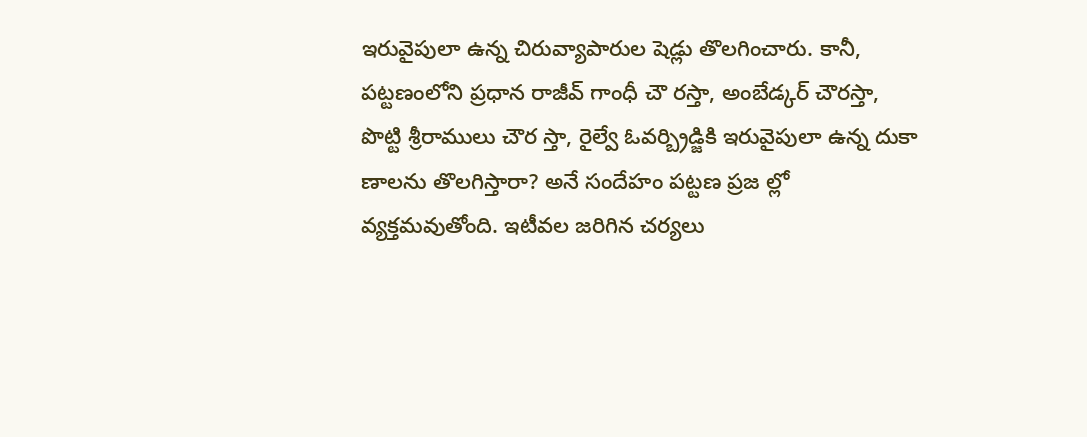ఇరువైపులా ఉన్న చిరువ్యాపారుల షెడ్లు తొలగించారు. కానీ, పట్టణంలోని ప్రధాన రాజీవ్ గాంధీ చౌ రస్తా, అంబేడ్కర్ చౌరస్తా, పొట్టి శ్రీరాములు చౌర స్తా, రైల్వే ఓవర్బ్రిడ్జికి ఇరువైపులా ఉన్న దుకా ణాలను తొలగిస్తారా? అనే సందేహం పట్టణ ప్రజ ల్లో వ్యక్తమవుతోంది. ఇటీవల జరిగిన చర్యలు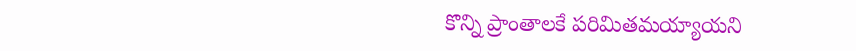కొన్ని ప్రాంతాలకే పరిమితమయ్యాయని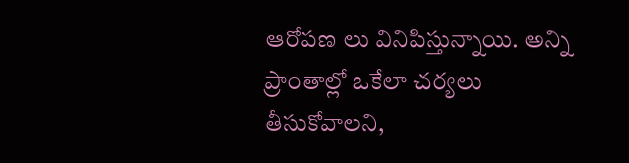ఆరోపణ లు వినిపిస్తున్నాయి. అన్ని ప్రాంతాల్లో ఒకేలా చర్యలు తీసుకోవాలని,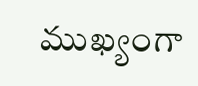ముఖ్యంగా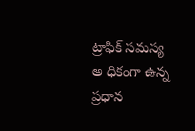ట్రాఫిక్ సమస్య అ ధికంగా ఉన్న ప్రధాన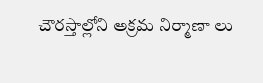చౌరస్తాల్లోని అక్రమ నిర్మాణా లు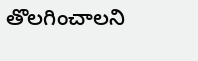తొలగించాలని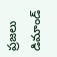ప్రజలు డిమాండ్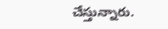చేస్తున్నారు.